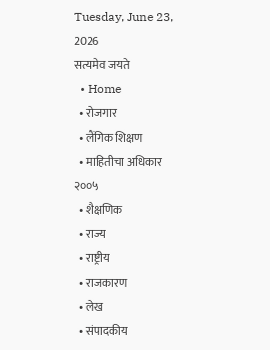Tuesday, June 23, 2026
सत्यमेव जयते
  • Home
  • रोजगार
  • लैंगिक शिक्षण
  • माहितीचा अधिकार २००५
  • शैक्षणिक
  • राज्य
  • राष्ट्रीय
  • राजकारण
  • लेख
  • संपादकीय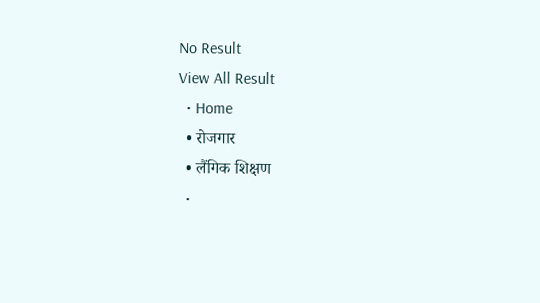No Result
View All Result
  • Home
  • रोजगार
  • लैंगिक शिक्षण
  •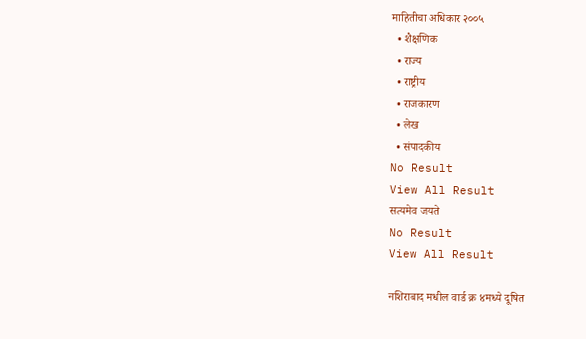माहितीचा अधिकार २००५
  • शैक्षणिक
  • राज्य
  • राष्ट्रीय
  • राजकारण
  • लेख
  • संपादकीय
No Result
View All Result
सत्यमेव जयते
No Result
View All Result

नशिराबाद मधील वार्ड क्र ४मध्ये दूषित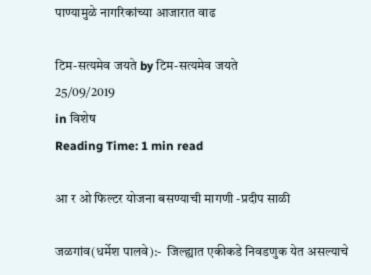पाण्यामुळे नागरिकांच्या आजारात वाढ

टिम-सत्यमेव जयते by टिम-सत्यमेव जयते
25/09/2019
in विशेष
Reading Time: 1 min read

आ र ओ फिल्टर योजना बसण्याची मागणी -प्रदीप साळी

जळगांव(धर्मेश पालवे):-  जिल्ह्यात एकीकडे निवडणुक येत असल्याचे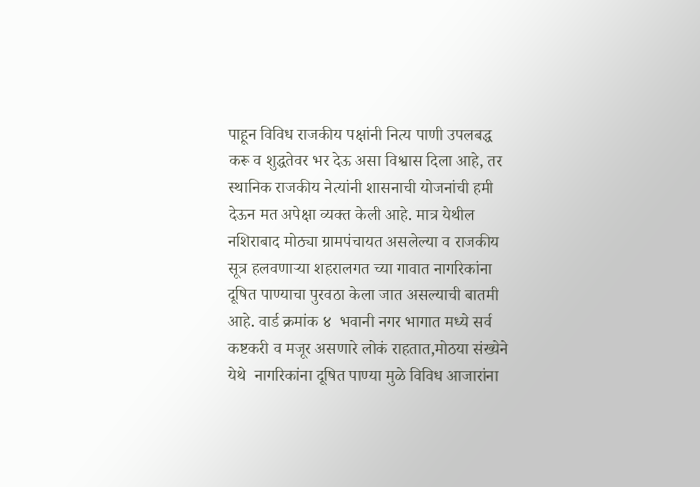पाहून विविध राजकीय पक्षांनी नित्य पाणी उपलबद्ध करू व शुद्धतेवर भर देऊ असा विश्वास दिला आहे, तर स्थानिक राजकीय नेत्यांनी शासनाची योजनांची हमी देऊन मत अपेक्षा व्यक्त केली आहे. मात्र येथील नशिराबाद मोठ्या ग्रामपंचायत असलेल्या व राजकीय सूत्र हलवणाऱ्या शहरालगत च्या गावात नागरिकांना दूषित पाण्याचा पुरवठा केला जात असल्याची बातमी आहे. वार्ड क्रमांक ४  भवानी नगर भागात मध्ये सर्व कष्टकरी व मजूर असणारे लोकं राहतात,मोठया संख्येने येथे  नागरिकांना दूषित पाण्या मुळे विविध आजारांना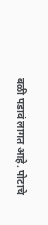बळी पडावं लागत आहे. पोटाचे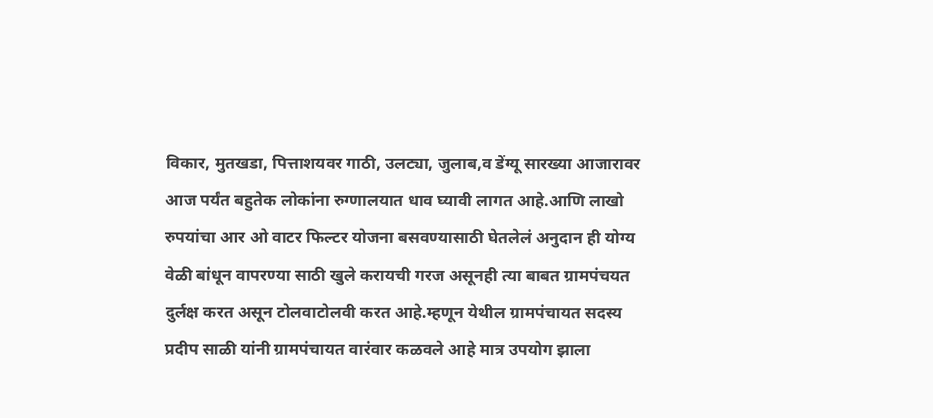विकार, मुतखडा, पित्ताशयवर गाठी, उलट्या, जुलाब,व डेंग्यू सारख्या आजारावर आज पर्यंत बहुतेक लोकांना रुग्णालयात धाव घ्यावी लागत आहे.आणि लाखो रुपयांचा आर ओ वाटर फिल्टर योजना बसवण्यासाठी घेतलेलं अनुदान ही योग्य वेळी बांधून वापरण्या साठी खुले करायची गरज असूनही त्या बाबत ग्रामपंचयत दुर्लक्ष करत असून टोलवाटोलवी करत आहे.म्हणून येथील ग्रामपंचायत सदस्य प्रदीप साळी यांनी ग्रामपंचायत वारंवार कळवले आहे मात्र उपयोग झाला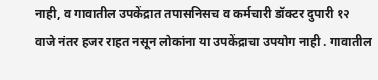नाही, व गावातील उपकेंद्रात तपासनिसच व कर्मचारी डॉक्टर दुपारी १२ वाजे नंतर हजर राहत नसून लोकांना या उपकेंद्राचा उपयोग नाही . गावातील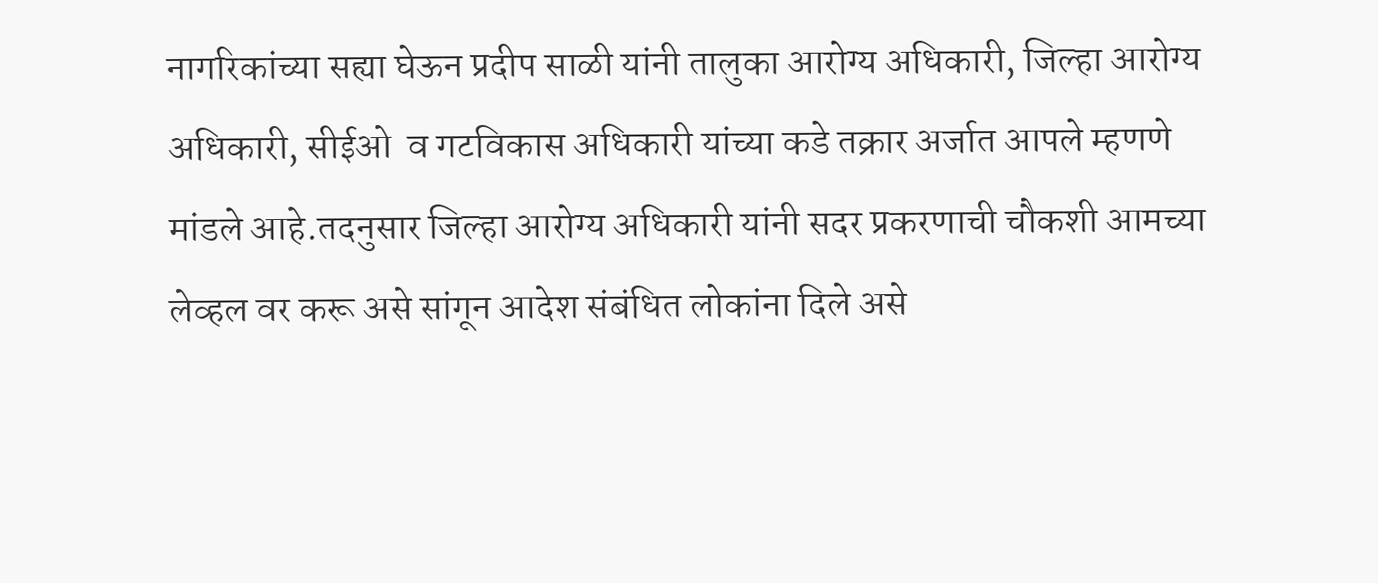नागरिकांच्या सह्या घेऊन प्रदीप साळी यांनी तालुका आरोग्य अधिकारी, जिल्हा आरोग्य अधिकारी, सीईओ  व गटविकास अधिकारी यांच्या कडे तक्रार अर्जात आपले म्हणणे मांडले आहे.तदनुसार जिल्हा आरोग्य अधिकारी यांनी सदर प्रकरणाची चौकशी आमच्या लेव्हल वर करू असे सांगून आदेश संबंधित लोकांना दिले असे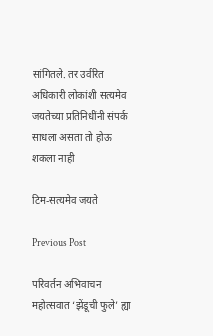सांगितले. तर उर्वरित अधिकारी लोकांशी सत्यमेव जयतेच्या प्रतिनिधींनी संपर्क साधला असता तो होऊ शकला नाही

टिम-सत्यमेव जयते

Previous Post

परिवर्तन अभिवाचन महोत्सवात ‘झेंडूची फुले’ ह्या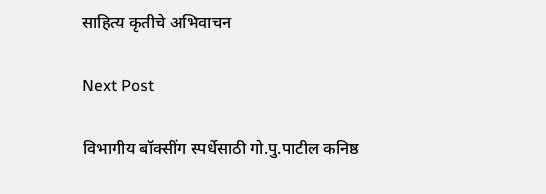साहित्य कृतीचे अभिवाचन

Next Post

विभागीय बॉक्सींग स्पर्धेसाठी गो.पु.पाटील कनिष्ठ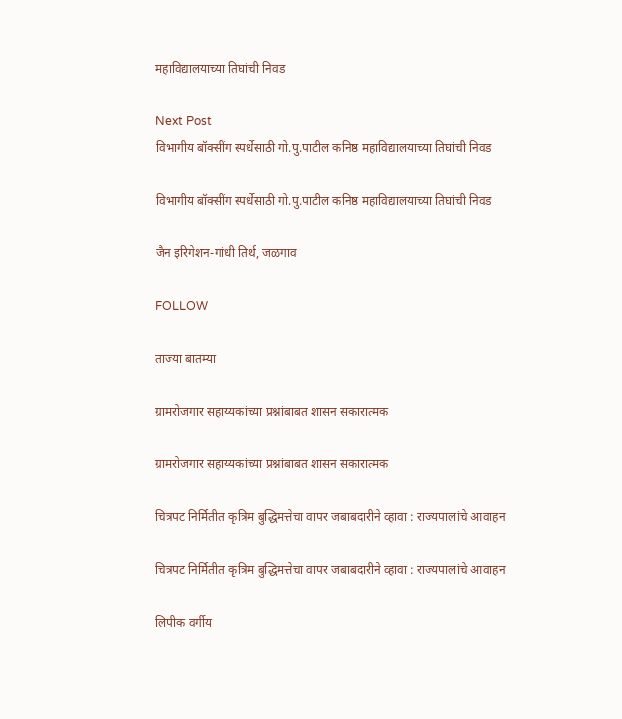महाविद्यालयाच्या तिघांची निवड

Next Post
विभागीय बॉक्सींग स्पर्धेसाठी गो.पु.पाटील कनिष्ठ महाविद्यालयाच्या तिघांची निवड

विभागीय बॉक्सींग स्पर्धेसाठी गो.पु.पाटील कनिष्ठ महाविद्यालयाच्या तिघांची निवड

जैन इरिगेशन-गांधी तिर्थ, जळगाव

FOLLOW

ताज्या बातम्या

ग्रामरोजगार सहाय्यकांच्या प्रश्नांबाबत शासन सकारात्मक

ग्रामरोजगार सहाय्यकांच्या प्रश्नांबाबत शासन सकारात्मक

चित्रपट निर्मितीत कृत्रिम बुद्धिमत्तेचा वापर जबाबदारीने व्हावा : राज्यपालांचे आवाहन

चित्रपट निर्मितीत कृत्रिम बुद्धिमत्तेचा वापर जबाबदारीने व्हावा : राज्यपालांचे आवाहन

लिपीक वर्गीय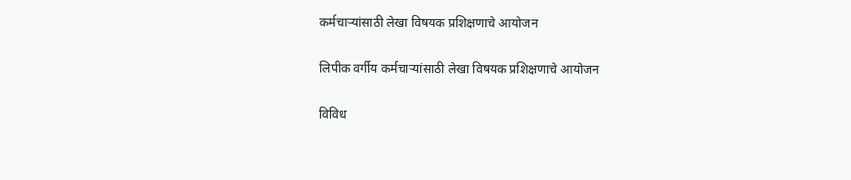कर्मचाऱ्यांसाठी लेखा विषयक प्रशिक्षणाचे आयोजन

लिपीक वर्गीय कर्मचाऱ्यांसाठी लेखा विषयक प्रशिक्षणाचे आयोजन

विविध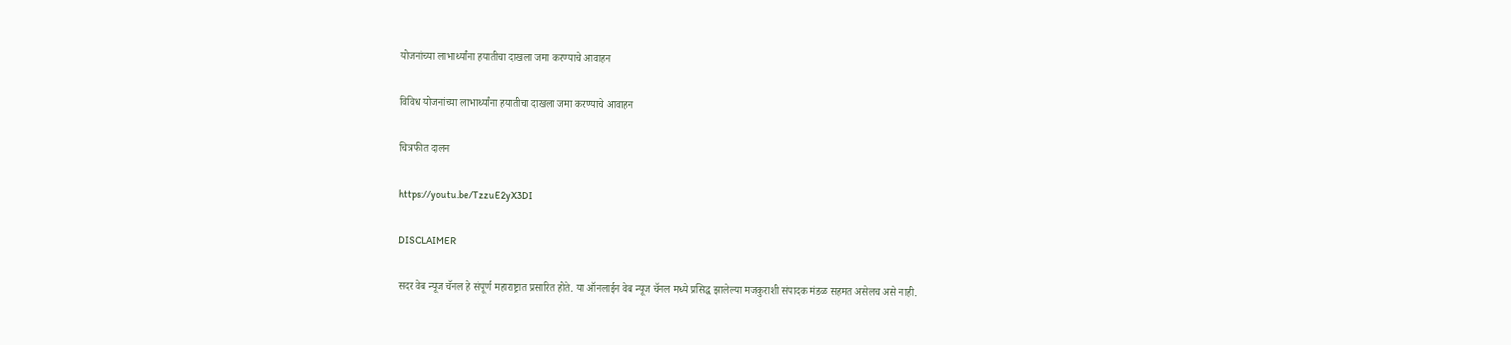योजनांच्या लाभार्थ्यांना हयातीचा दाखला जमा करण्याचे आवाहन

विविध योजनांच्या लाभार्थ्यांना हयातीचा दाखला जमा करण्याचे आवाहन

चित्रफीत दालन

https://youtu.be/TzzuE2yX3DI

DISCLAIMER

सदर वेब न्यूज चॅनल हे संपूर्ण महाराष्ट्रात प्रसारित होते. या ऑनलाईन वेब न्यूज चॅनल मध्ये प्रसिद्ध झालेल्या मजकुराशी संपादक मंडळ सहमत असेलच असे नाही.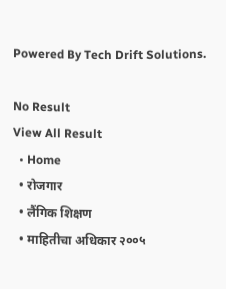Powered By Tech Drift Solutions.

No Result
View All Result
  • Home
  • रोजगार
  • लैंगिक शिक्षण
  • माहितीचा अधिकार २००५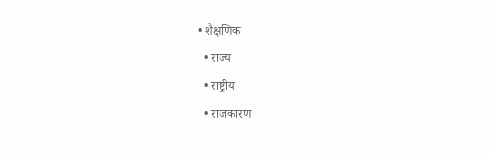• शैक्षणिक
  • राज्य
  • राष्ट्रीय
  • राजकारण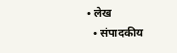• लेख
  • संपादकीय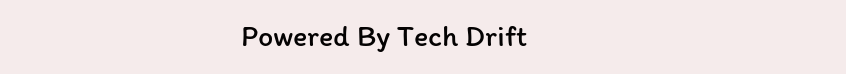Powered By Tech Drift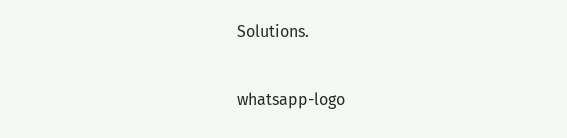Solutions.

whatsapp-logo